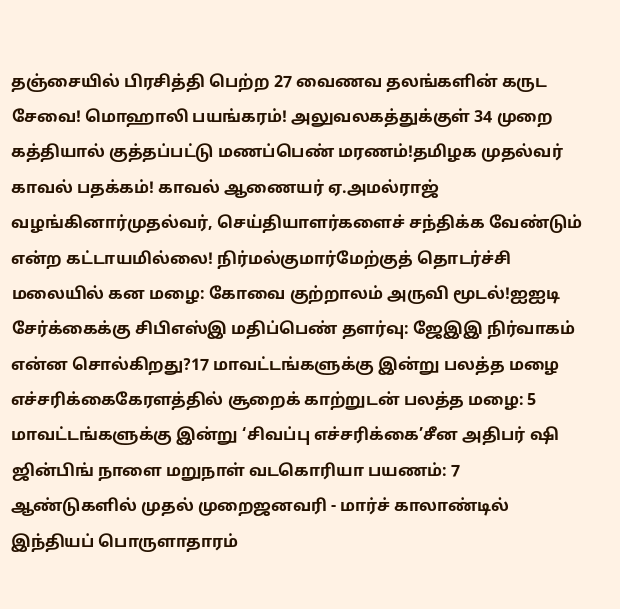தஞ்சையில் பிரசித்தி பெற்ற 27 வைணவ தலங்களின் கருட சேவை! மொஹாலி பயங்கரம்! அலுவலகத்துக்குள் 34 முறை கத்தியால் குத்தப்பட்டு மணப்பெண் மரணம்!தமிழக முதல்வர் காவல் பதக்கம்! காவல் ஆணையர் ஏ.அமல்ராஜ் வழங்கினார்முதல்வர், செய்தியாளர்களைச் சந்திக்க வேண்டும் என்ற கட்டாயமில்லை! நிர்மல்குமார்மேற்குத் தொடர்ச்சி மலையில் கன மழை: கோவை குற்றாலம் அருவி மூடல்!ஐஐடி சேர்க்கைக்கு சிபிஎஸ்இ மதிப்பெண் தளர்வு: ஜேஇஇ நிர்வாகம் என்ன சொல்கிறது?17 மாவட்டங்களுக்கு இன்று பலத்த மழை எச்சரிக்கைகேரளத்தில் சூறைக் காற்றுடன் பலத்த மழை: 5 மாவட்டங்களுக்கு இன்று ‘சிவப்பு எச்சரிக்கை’சீன அதிபர் ஷி ஜின்பிங் நாளை மறுநாள் வடகொரியா பயணம்: 7 ஆண்டுகளில் முதல் முறைஜனவரி - மார்ச் காலாண்டில் இந்தியப் பொருளாதாரம்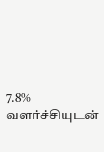7.8% வளர்ச்சியுடன்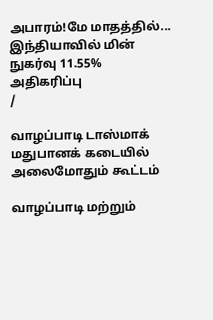அபாரம்!மே மாதத்தில்... இந்தியாவில் மின் நுகர்வு 11.55% அதிகரிப்பு
/

வாழப்பாடி டாஸ்மாக் மதுபானக் கடையில் அலைமோதும் கூட்டம்

வாழப்பாடி மற்றும்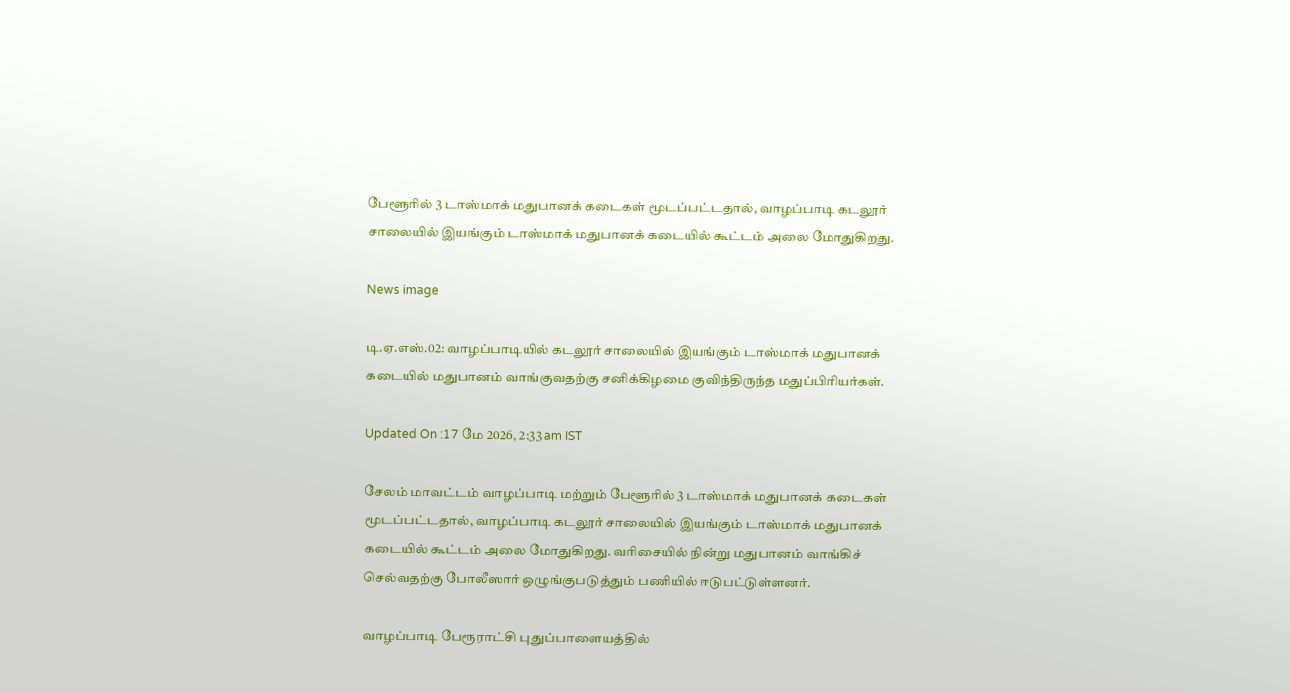பேளூரில் 3 டாஸ்மாக் மதுபானக் கடைகள் மூடப்பட்டதால், வாழப்பாடி கடலூர் சாலையில் இயங்கும் டாஸ்மாக் மதுபானக் கடையில் கூட்டம் அலை மோதுகிறது.

News image

டி.ஏ.எஸ்.02: வாழப்பாடியில் கடலூர் சாலையில் இயங்கும் டாஸ்மாக் மதுபானக் கடையில் மதுபானம் வாங்குவதற்கு சனிக்கிழமை குவிந்திருந்த மதுப்பிரியர்கள்.

Updated On :17 மே 2026, 2:33 am IST

சேலம் மாவட்டம் வாழப்பாடி மற்றும் பேளூரில் 3 டாஸ்மாக் மதுபானக் கடைகள் மூடப்பட்டதால், வாழப்பாடி கடலூர் சாலையில் இயங்கும் டாஸ்மாக் மதுபானக் கடையில் கூட்டம் அலை மோதுகிறது. வரிசையில் நின்று மதுபானம் வாங்கிச் செல்வதற்கு போலீஸார் ஒழுங்குபடுத்தும் பணியில் ஈடுபட்டுள்ளனர்.

வாழப்பாடி பேரூராட்சி புதுப்பாளையத்தில்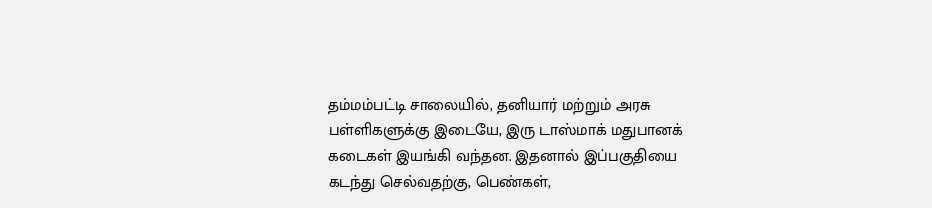தம்மம்பட்டி சாலையில், தனியார் மற்றும் அரசு பள்ளிகளுக்கு இடையே, இரு டாஸ்மாக் மதுபானக் கடைகள் இயங்கி வந்தன. இதனால் இப்பகுதியை கடந்து செல்வதற்கு, பெண்கள்,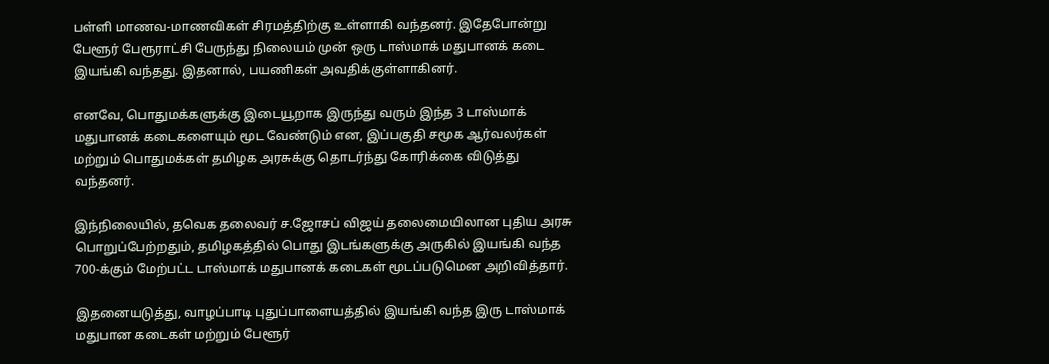பள்ளி மாணவ-மாணவிகள் சிரமத்திற்கு உள்ளாகி வந்தனர். இதேபோன்று பேளூர் பேரூராட்சி பேருந்து நிலையம் முன் ஒரு டாஸ்மாக் மதுபானக் கடை இயங்கி வந்தது. இதனால், பயணிகள் அவதிக்குள்ளாகினர்.

எனவே, பொதுமக்களுக்கு இடையூறாக இருந்து வரும் இந்த 3 டாஸ்மாக் மதுபானக் கடைகளையும் மூட வேண்டும் என, இப்பகுதி சமூக ஆர்வலர்கள் மற்றும் பொதுமக்கள் தமிழக அரசுக்கு தொடர்ந்து கோரிக்கை விடுத்து வந்தனர்.

இந்நிலையில், தவெக தலைவர் ச.ஜோசப் விஜய் தலைமையிலான புதிய அரசு பொறுப்பேற்றதும், தமிழகத்தில் பொது இடங்களுக்கு அருகில் இயங்கி வந்த 700-க்கும் மேற்பட்ட டாஸ்மாக் மதுபானக் கடைகள் மூடப்படுமென அறிவித்தார்.

இதனையடுத்து, வாழப்பாடி புதுப்பாளையத்தில் இயங்கி வந்த இரு டாஸ்மாக் மதுபான கடைகள் மற்றும் பேளூர்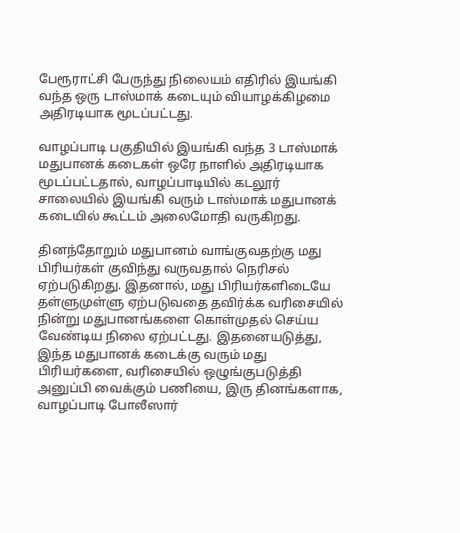பேரூராட்சி பேருந்து நிலையம் எதிரில் இயங்கி வந்த ஒரு டாஸ்மாக் கடையும் வியாழக்கிழமை அதிரடியாக மூடப்பட்டது.

வாழப்பாடி பகுதியில் இயங்கி வந்த 3 டாஸ்மாக் மதுபானக் கடைகள் ஒரே நாளில் அதிரடியாக மூடப்பட்டதால், வாழப்பாடியில் கடலூர் சாலையில் இயங்கி வரும் டாஸ்மாக் மதுபானக் கடையில் கூட்டம் அலைமோதி வருகிறது.

தினந்தோறும் மதுபானம் வாங்குவதற்கு மது பிரியர்கள் குவிந்து வருவதால் நெரிசல் ஏற்படுகிறது. இதனால், மது பிரியர்களிடையே தள்ளுமுள்ளு ஏற்படுவதை தவிர்க்க வரிசையில் நின்று மதுபானங்களை கொள்முதல் செய்ய வேண்டிய நிலை ஏற்பட்டது. இதனையடுத்து, இந்த மதுபானக் கடைக்கு வரும் மது பிரியர்களை, வரிசையில் ஒழுங்குபடுத்தி அனுப்பி வைக்கும் பணியை, இரு தினங்களாக, வாழப்பாடி போலீஸார்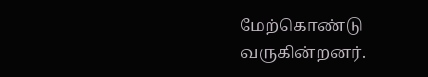மேற்கொண்டு வருகின்றனர்.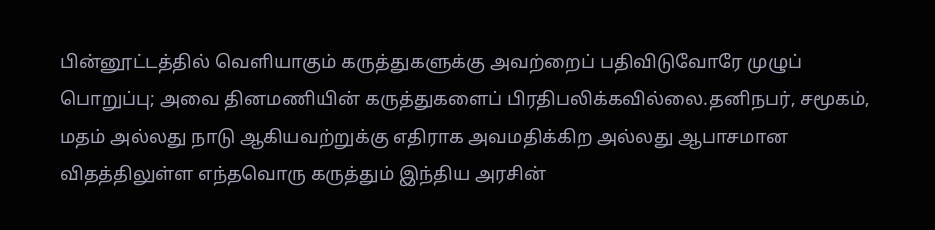பின்னூட்டத்தில் வெளியாகும் கருத்துகளுக்கு அவற்றைப் பதிவிடுவோரே முழுப் பொறுப்பு; அவை தினமணியின் கருத்துகளைப் பிரதிபலிக்கவில்லை.தனிநபர், சமூகம், மதம் அல்லது நாடு ஆகியவற்றுக்கு எதிராக அவமதிக்கிற அல்லது ஆபாசமான விதத்திலுள்ள எந்தவொரு கருத்தும் இந்திய அரசின்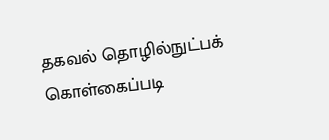தகவல் தொழில்நுட்பக் கொள்கைப்படி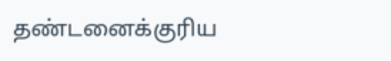தண்டனைக்குரிய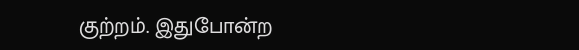குற்றம். இதுபோன்ற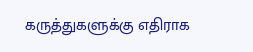கருத்துகளுக்கு எதிராக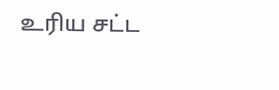உரிய சட்ட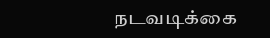நடவடிக்கை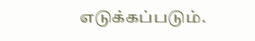எடுக்கப்படும்.